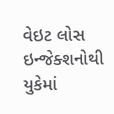વેઇટ લોસ ઇન્જેક્શનોથી યુકેમાં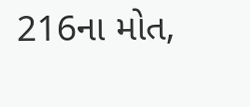216ના મોત,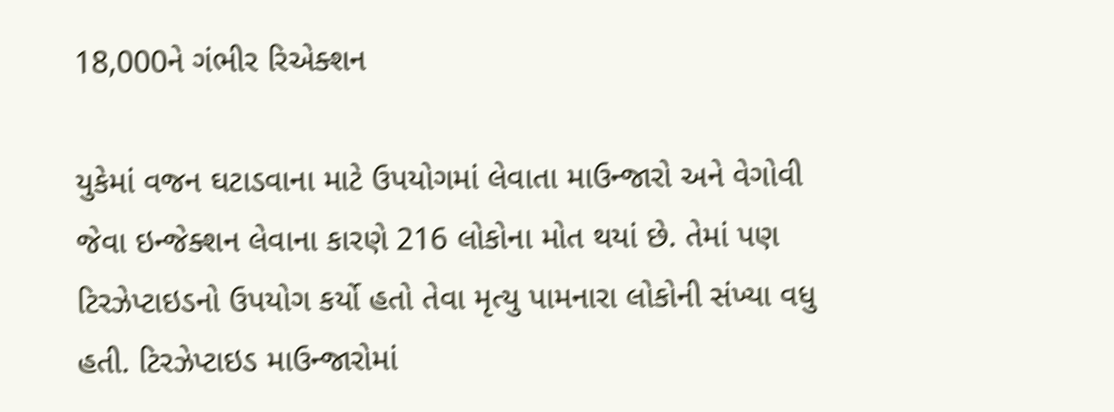18,000ને ગંભીર રિએક્શન

યુકેમાં વજન ઘટાડવાના માટે ઉપયોગમાં લેવાતા માઉન્જારો અને વેગોવી જેવા ઇન્જેક્શન લેવાના કારણે 216 લોકોના મોત થયાં છે. તેમાં પણ ટિરઝેપ્ટાઇડનો ઉપયોગ કર્યો હતો તેવા મૃત્યુ પામનારા લોકોની સંખ્યા વધુ હતી. ટિરઝેપ્ટાઇડ માઉન્જારોમાં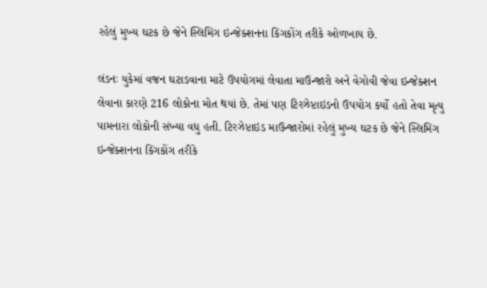રહેલું મુખ્ય ઘટક છે જેને સ્લિમિંગ ઇન્જેક્શનના કિંગકોંગ તરીકે ઓળખાય છે.

લંડનઃ યુકેમાં વજન ઘટાડવાના માટે ઉપયોગમાં લેવાતા માઉન્જારો અને વેગોવી જેવા ઇન્જેક્શન લેવાના કારણે 216 લોકોના મોત થયાં છે. તેમાં પણ ટિરઝેપ્ટાઇડનો ઉપયોગ કર્યો હતો તેવા મૃત્યુ પામનારા લોકોની સંખ્યા વધુ હતી. ટિરઝેપ્ટાઇડ માઉન્જારોમાં રહેલું મુખ્ય ઘટક છે જેને સ્લિમિંગ ઇન્જેક્શનના કિંગકોંગ તરીકે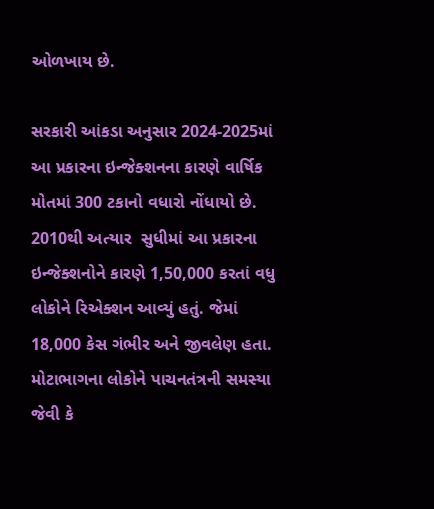ઓળખાય છે.

સરકારી આંકડા અનુસાર 2024-2025માં આ પ્રકારના ઇન્જેક્શનના કારણે વાર્ષિક મોતમાં 300 ટકાનો વધારો નોંધાયો છે. 2010થી અત્યાર  સુધીમાં આ પ્રકારના ઇન્જેક્શનોને કારણે 1,50,000 કરતાં વધુ લોકોને રિએક્શન આવ્યું હતું. જેમાં 18,000 કેસ ગંભીર અને જીવલેણ હતા. મોટાભાગના લોકોને પાચનતંત્રની સમસ્યા જેવી કે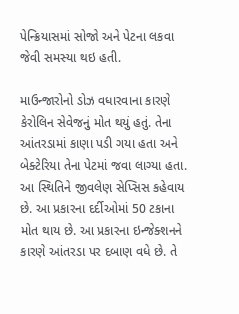પેન્ક્રિયાસમાં સોજો અને પેટના લકવા જેવી સમસ્યા થઇ હતી.

માઉન્જારોનો ડોઝ વધારવાના કારણે કેરોલિન સેવેજનું મોત થયું હતું. તેના આંતરડામાં કાણા પડી ગયા હતા અને બેક્ટેરિયા તેના પેટમાં જવા લાગ્યા હતા. આ સ્થિતિને જીવલેણ સેપ્સિસ કહેવાય છે. આ પ્રકારના દર્દીઓમાં 50 ટકાના મોત થાય છે. આ પ્રકારના ઇન્જેક્શનને કારણે આંતરડા પર દબાણ વધે છે. તે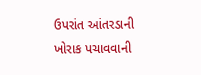ઉપરાંત આંતરડાની ખોરાક પચાવવાની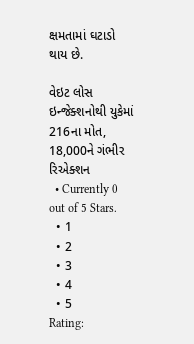ક્ષમતામાં ઘટાડો થાય છે.

વેઇટ લોસ ઇન્જેક્શનોથી યુકેમાં 216ના મોત, 18,000ને ગંભીર રિએક્શન
  • Currently 0 out of 5 Stars.
  • 1
  • 2
  • 3
  • 4
  • 5
Rating: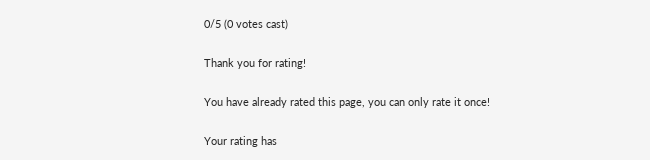0/5 (0 votes cast)

Thank you for rating!

You have already rated this page, you can only rate it once!

Your rating has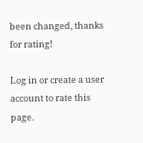been changed, thanks for rating!

Log in or create a user account to rate this page.